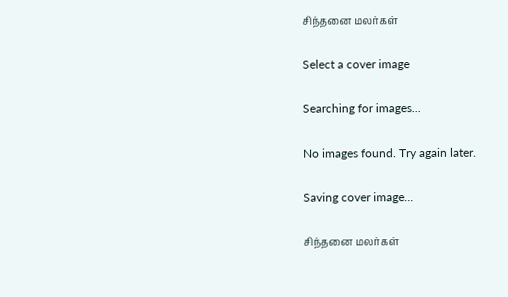சிந்தனை மலர்கள்

Select a cover image

Searching for images...

No images found. Try again later.

Saving cover image...

சிந்தனை மலர்கள்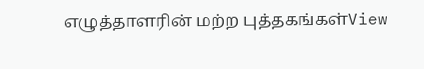எழுத்தாளரின் மற்ற புத்தகங்கள்View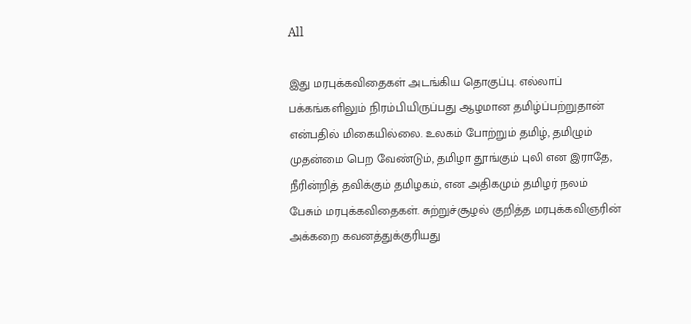All

இது மரபுக்கவிதைகள் அடங்கிய தொகுப்பு. எல்லாப் பக்கங்களிலும் நிரம்பியிருப்பது ஆழமான தமிழ்ப்பற்றுதான் என்பதில் மிகையில்லை. உலகம் போற்றும் தமிழ், தமிழும் முதன்மை பெற வேண்டும், தமிழா தூங்கும் புலி என இராதே, நீரின்றித் தவிக்கும் தமிழகம், என அதிகமும் தமிழர் நலம் பேசும் மரபுக்கவிதைகள். சுற்றுச்சூழல் குறித்த மரபுக்கவிஞரின் அக்கறை கவனத்துக்குரியது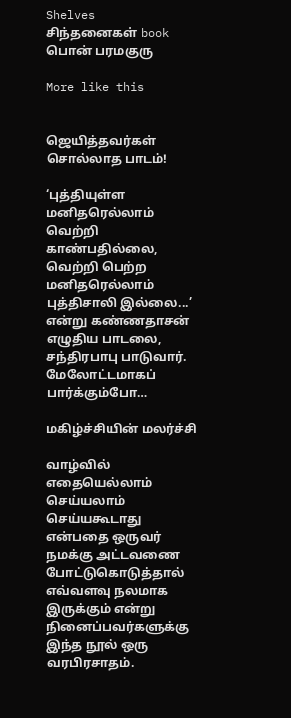Shelves
சிந்தனைகள் book பொன் பரமகுரு

More like this


ஜெயித்தவர்கள் சொல்லாத பாடம்!

‘புத்தியுள்ள மனிதரெல்லாம் வெற்றி காண்பதில்லை, வெற்றி பெற்ற மனிதரெல்லாம் புத்திசாலி இல்லை...’ என்று கண்ணதாசன் எழுதிய பாடலை, சந்திரபாபு பாடுவார். மேலோட்டமாகப் பார்க்கும்போ…

மகிழ்ச்சியின் மலர்ச்சி

வாழ்வில் எதையெல்லாம் செய்யலாம் செய்யகூடாது என்பதை ஒருவர் நமக்கு அட்டவணை போட்டுகொடுத்தால் எவ்வளவு நலமாக இருக்கும் என்று நினைப்பவர்களுக்கு இந்த நூல் ஒரு வரபிரசாதம்.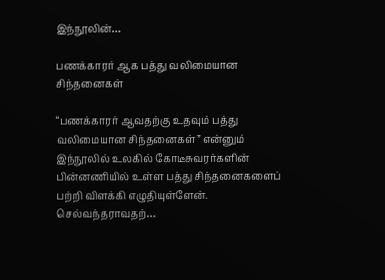இந்நூலின்…

பணக்காரர் ஆக பத்து வலிமையான சிந்தனைகள்

“பணக்காரர் ஆவதற்கு உதவும் பத்து வலிமையான சிந்தனைகள்” என்னும் இந்நூலில் உலகில் கோடீசுவரர்களின் பின்னணியில் உள்ள பத்து சிந்தனைகளைப் பற்றி விளக்கி எழுதியுள்ளேன். செல்வந்தராவதற்…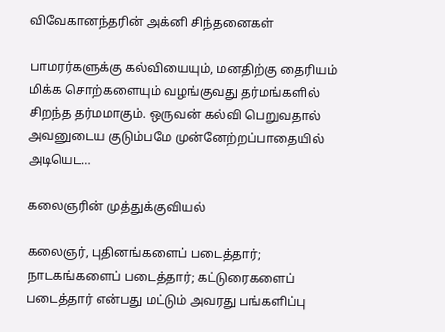விவேகானந்தரின் அக்னி சிந்தனைகள்

பாமரர்களுக்கு கல்வியையும், மனதிற்கு தைரியம் மிக்க சொற்களையும் வழங்குவது தர்மங்களில் சிறந்த தர்மமாகும். ஒருவன் கல்வி பெறுவதால் அவனுடைய குடும்பமே முன்னேற்றப்பாதையில் அடியெட…

கலைஞரின் முத்துக்குவியல்

கலைஞர், புதினங்களைப் படைத்தார்; நாடகங்களைப் படைத்தார்; கட்டுரைகளைப் படைத்தார் என்பது மட்டும் அவரது பங்களிப்பு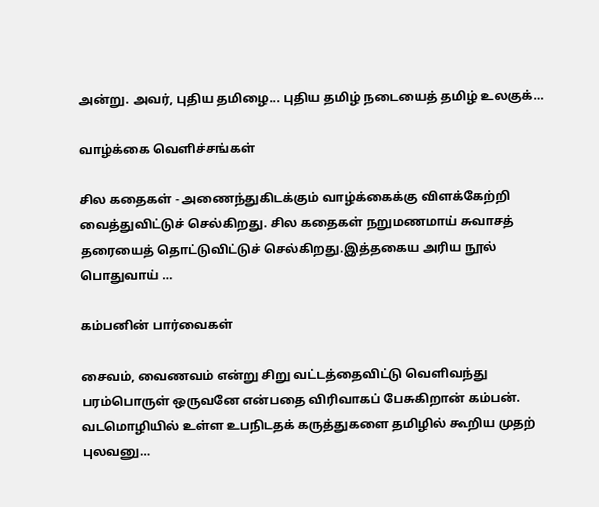அன்று. அவர், புதிய தமிழை... புதிய தமிழ் நடையைத் தமிழ் உலகுக்…

வாழ்க்கை வெளிச்சங்கள்

சில கதைகள் - அணைந்துகிடக்கும் வாழ்க்கைக்கு விளக்கேற்றி வைத்துவிட்டுச் செல்கிறது. சில கதைகள் நறுமணமாய் சுவாசத் தரையைத் தொட்டுவிட்டுச் செல்கிறது.இத்தகைய அரிய நூல் பொதுவாய் …

கம்பனின் பார்வைகள்

சைவம், வைணவம் என்று சிறு வட்டத்தைவிட்டு வெளிவந்து பரம்பொருள் ஒருவனே என்பதை விரிவாகப் பேசுகிறான் கம்பன். வடமொழியில் உள்ள உபநிடதக் கருத்துகளை தமிழில் கூறிய முதற் புலவனு…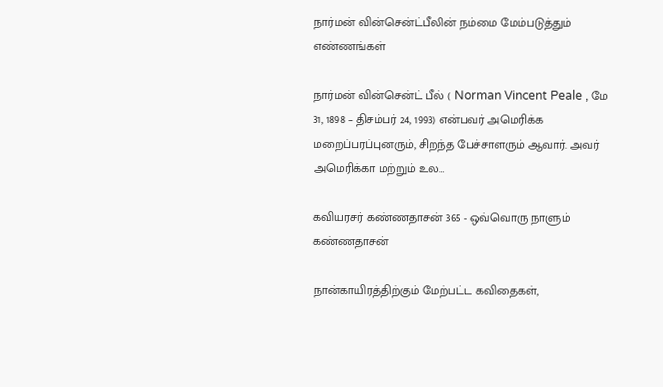நார்மன் வின்சென்ட்பீலின் நம்மை மேம்படுத்தும் எண்ணங்கள்

நார்மன் வின்சென்ட் பீல் ( Norman Vincent Peale , மே 31, 1898 – திசம்பர் 24, 1993) என்பவர் அமெரிக்க மறைப்பரப்புனரும், சிறந்த பேச்சாளரும் ஆவார். அவர் அமெரிக்கா மற்றும் உல…

கவியரசர் கண்ணதாசன் 365 - ஒவ்வொரு நாளும் கண்ணதாசன்

நான்காயிரத்திற்கும் மேற்பட்ட கவிதைகள்,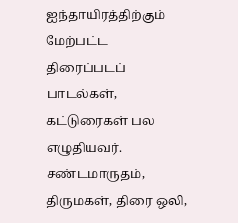ஐந்தாயிரத்திற்கும் மேற்பட்ட திரைப்படப் பாடல்கள், கட்டுரைகள் பல எழுதியவர். சண்டமாருதம், திருமகள், திரை ஒலி,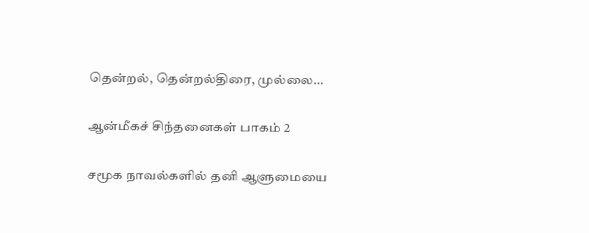தென்றல், தென்றல்திரை, முல்லை…

ஆன்மீகச் சிந்தனைகள் பாகம் 2

சமூக நாவல்களில் தனி ஆளுமையை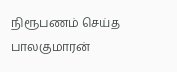நிரூபணம் செய்த பாலகுமாரன்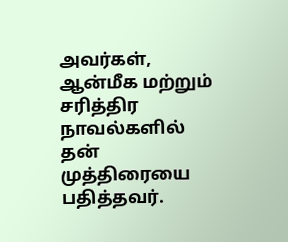அவர்கள், ஆன்மீக மற்றும் சரித்திர நாவல்களில் தன் முத்திரையை பதித்தவர்.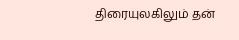திரையுலகிலும் தன்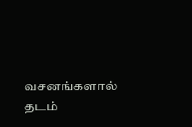வசனங்களால் தடம்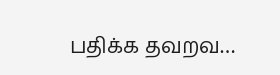பதிக்க தவறவ…